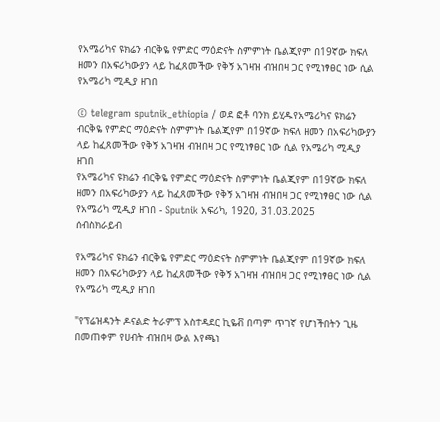የአሜሪካና ዩክሬን ብርቅዬ የምድር ማዕድናት ስምምነት ቤልጂየም በ19ኛው ክፍለ ዘመን በአፍሪካውያን ላይ ከፈጸመችው የቅኝ አገዛዝ ብዝበዛ ጋር የሚነፃፀር ነው ሲል የአሜሪካ ሚዲያ ዘገበ

© telegram sputnik_ethiopia / ወደ ፎቶ ባንክ ይሂዱየአሜሪካና ዩክሬን ብርቅዬ የምድር ማዕድናት ስምምነት ቤልጂየም በ19ኛው ክፍለ ዘመን በአፍሪካውያን ላይ ከፈጸመችው የቅኝ አገዛዝ ብዝበዛ ጋር የሚነፃፀር ነው ሲል የአሜሪካ ሚዲያ ዘገበ
የአሜሪካና ዩክሬን ብርቅዬ የምድር ማዕድናት ስምምነት ቤልጂየም በ19ኛው ክፍለ ዘመን በአፍሪካውያን ላይ ከፈጸመችው የቅኝ አገዛዝ ብዝበዛ ጋር የሚነፃፀር ነው ሲል የአሜሪካ ሚዲያ ዘገበ - Sputnik አፍሪካ, 1920, 31.03.2025
ሰብስክራይብ

የአሜሪካና ዩክሬን ብርቅዬ የምድር ማዕድናት ስምምነት ቤልጂየም በ19ኛው ክፍለ ዘመን በአፍሪካውያን ላይ ከፈጸመችው የቅኝ አገዛዝ ብዝበዛ ጋር የሚነፃፀር ነው ሲል የአሜሪካ ሚዲያ ዘገበ

"የፕሬዝዳንት ዶናልድ ትራምፕ አስተዳደር ኪዬቭ በጣም ጥገኛ የሆነችበትን ጊዜ በመጠቀም የሀብት ብዝበዛ ውል እየጫነ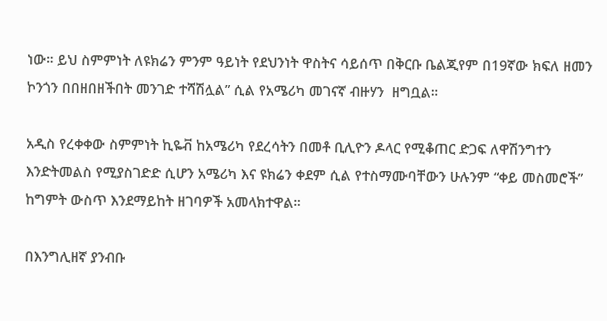ነው። ይህ ስምምነት ለዩክሬን ምንም ዓይነት የደህንነት ዋስትና ሳይሰጥ በቅርቡ ቤልጂየም በ19ኛው ክፍለ ዘመን ኮንጎን በበዘበዘችበት መንገድ ተሻሽሏል” ሲል የአሜሪካ መገናኛ ብዙሃን  ዘግቧል።

አዲስ የረቀቀው ስምምነት ኪዬቭ ከአሜሪካ የደረሳትን በመቶ ቢሊዮን ዶላር የሚቆጠር ድጋፍ ለዋሽንግተን እንድትመልስ የሚያስገድድ ሲሆን አሜሪካ እና ዩክሬን ቀደም ሲል የተስማሙባቸውን ሁሉንም “ቀይ መስመሮች” ከግምት ውስጥ እንደማይከት ዘገባዎች አመላክተዋል።

በእንግሊዘኛ ያንብቡ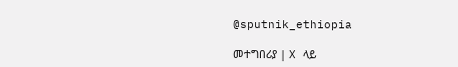@sputnik_ethiopia

መተግበሪያ | X ላይ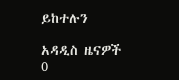ይከተሉን

አዳዲስ ዜናዎች
0